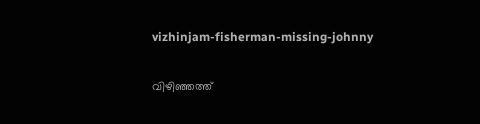vizhinjam-fisherman-missing-johnny

വിഴിഞ്ഞത്ത്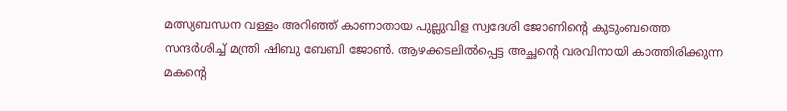മത്സ്യബന്ധന വള്ളം അറിഞ്ഞ് കാണാതായ പുല്ലുവിള സ്വദേശി ജോണിന്‍റെ കുടുംബത്തെ സന്ദര്‍ശിച്ച് മന്ത്രി ഷിബു ബേബി ജോൺ. ആഴക്കടലില്‍പ്പെട്ട അച്ഛന്‍റെ വരവിനായി കാത്തിരിക്കുന്ന മകന്‍റെ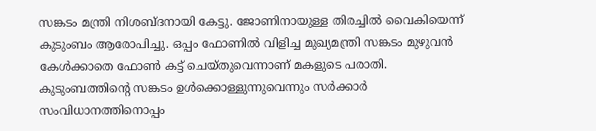സങ്കടം മന്ത്രി നിശബ്ദനായി കേട്ടു. ജോണിനായുള്ള തിരച്ചില്‍ വൈകിയെന്ന് കുടുംബം ആരോപിച്ചു. ഒപ്പം ഫോണില്‍ വിളിച്ച മുഖ്യമന്ത്രി സങ്കടം മുഴുവന്‍ കേള്‍ക്കാതെ ഫോണ്‍ കട്ട് ചെയ്തുവെന്നാണ് മകളുടെ പരാതി. കുടുംബത്തിന്‍റെ സങ്കടം ഉള്‍ക്കൊള്ളുന്നുവെന്നും സര്‍ക്കാര്‍ സംവിധാനത്തിനൊപ്പം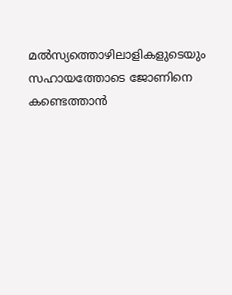മല്‍സ്യത്തൊഴിലാളികളുടെയും സഹായത്തോടെ ജോണിനെ കണ്ടെത്താന്‍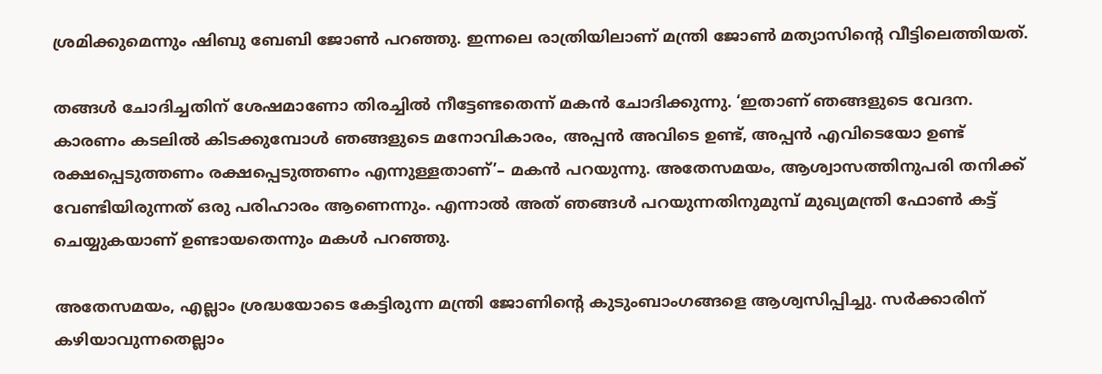ശ്രമിക്കുമെന്നും ഷിബു ബേബി ജോണ്‍ പറഞ്ഞു. ഇന്നലെ രാത്രിയിലാണ് മന്ത്രി ജോണ്‍ മത്യാസിന്‍റെ വീട്ടിലെത്തിയത്.

തങ്ങള്‍ ചോദിച്ചതിന് ശേഷമാണോ തിരച്ചില്‍ നീട്ടേണ്ടതെന്ന് മകന്‍ ചോദിക്കുന്നു. ‘ഇതാണ് ഞങ്ങളുടെ വേദന. കാരണം കടലിൽ കിടക്കുമ്പോൾ ഞങ്ങളുടെ മനോവികാരം, അപ്പൻ അവിടെ ഉണ്ട്, അപ്പൻ എവിടെയോ ഉണ്ട് രക്ഷപ്പെടുത്തണം രക്ഷപ്പെടുത്തണം എന്നുള്ളതാണ്’– മകന്‍ പറയുന്നു. അതേസമയം, ആശ്വാസത്തിനുപരി തനിക്ക് വേണ്ടിയിരുന്നത് ഒരു പരിഹാരം ആണെന്നും. എന്നാല്‍ അത് ഞങ്ങൾ പറയുന്നതിനുമുമ്പ് മുഖ്യമന്ത്രി ഫോൺ കട്ട് ചെയ്യുകയാണ് ഉണ്ടായതെന്നും മകള്‍ പറഞ്ഞു.

അതേസമയം, എല്ലാം ശ്രദ്ധയോടെ കേട്ടിരുന്ന മന്ത്രി ജോണിന്‍റെ കുടുംബാംഗങ്ങളെ ആശ്വസിപ്പിച്ചു. സര്‍ക്കാരിന് കഴിയാവുന്നതെല്ലാം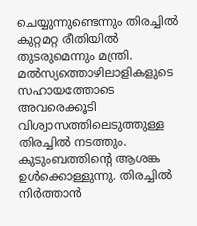ചെയ്യുന്നുണ്ടെന്നും തിരച്ചില്‍ കുറ്റമറ്റ രീതിയില്‍ തുടരുമെന്നും മന്ത്രി. മല്‍സ്യത്തൊഴിലാളികളുടെ സഹായത്തോടെ അവരെക്കൂടി വിശ്വാസത്തിലെടുത്തുള്ള തിരച്ചില്‍ നടത്തും. കുടുംബത്തിന്‍റെ ആശങ്ക ഉള്‍ക്കൊള്ളുന്നു. തിരച്ചില്‍ നിര്‍ത്താന്‍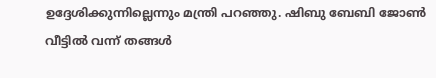ഉദ്ദേശിക്കുന്നില്ലെന്നും മന്ത്രി പറഞ്ഞു. ഷിബു ബേബി ജോണ്‍ വീട്ടില്‍ വന്ന് തങ്ങള്‍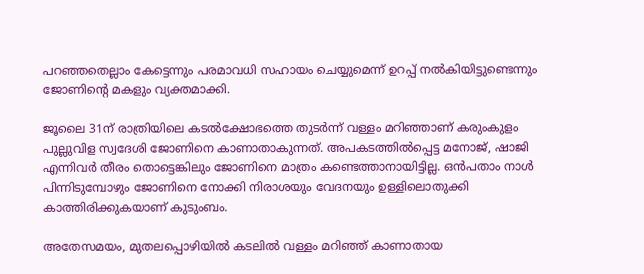പറഞ്ഞതെല്ലാം കേട്ടെന്നും പരമാവധി സഹായം ചെയ്യുമെന്ന് ഉറപ്പ് നല്‍‍കിയിട്ടുണ്ടെന്നും ജോണിന്‍റെ മകളും വ്യക്തമാക്കി.

ജൂലൈ 31ന് രാത്രിയിലെ കടൽക്ഷോഭത്തെ തുടർന്ന് വള്ളം മറിഞ്ഞാണ് കരുംകുളം പുല്ലുവിള സ്വദേശി ജോണിനെ കാണാതാകുന്നത്. അപകടത്തില്‍പ്പെട്ട മനോജ്, ഷാജി എന്നിവര്‍ തീരം തൊട്ടെങ്കിലും ജോണിനെ മാത്രം കണ്ടെത്താനായിട്ടില്ല. ഒന്‍പതാം നാള്‍ പിന്നിടുമ്പോഴും ജോണിനെ നോക്കി നിരാശയും വേദനയും ഉള്ളിലൊതുക്കി കാത്തിരിക്കുകയാണ് കുടുംബം.

അതേസമയം, മുതലപ്പൊഴിയില്‍ കടലില്‍ വള്ളം മറിഞ്ഞ് കാണാതായ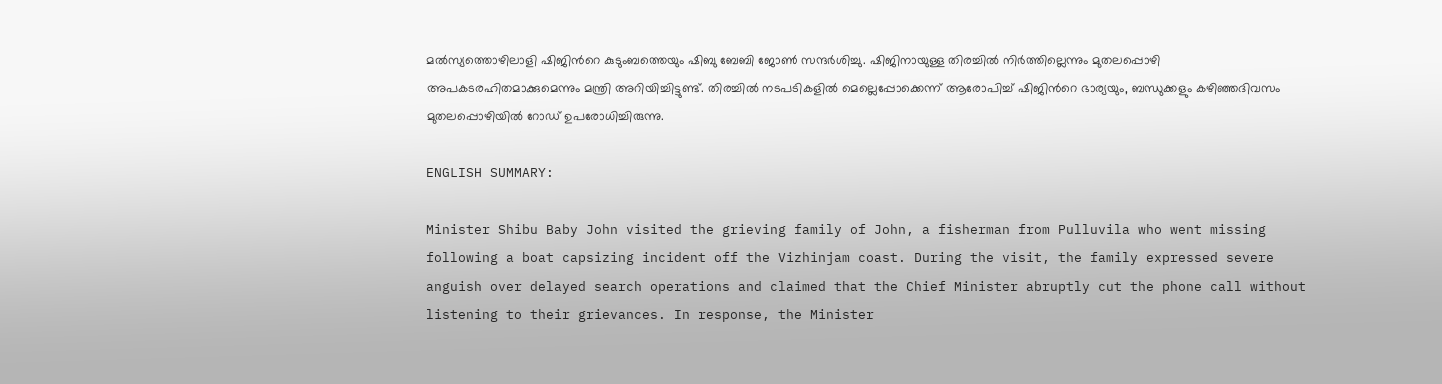മല്‍സ്യത്തൊഴിലാളി ഷിജിന്‍റെ കുടുംബത്തെയും ഷിബു ബേബി ജോണ്‍ സന്ദര്‍ശിച്ചു. ഷിജിനായുള്ള തിരച്ചില്‍ നിര്‍ത്തില്ലെന്നും മുതലപ്പൊഴി അപകടരഹിതമാക്കുമെന്നും മന്ത്രി അറിയിച്ചിട്ടുണ്ട്. തിരച്ചില്‍ നടപടികളില്‍ മെല്ലെപ്പോക്കെന്ന് ആരോപിച്ച് ഷിജിന്‍റെ ഭാര്യയും, ബന്ധുക്കളും കഴിഞ്ഞദിവസം മുതലപ്പൊഴിയില്‍ റോഡ് ഉപരോധിച്ചിരുന്നു.

ENGLISH SUMMARY:

Minister Shibu Baby John visited the grieving family of John, a fisherman from Pulluvila who went missing following a boat capsizing incident off the Vizhinjam coast. During the visit, the family expressed severe anguish over delayed search operations and claimed that the Chief Minister abruptly cut the phone call without listening to their grievances. In response, the Minister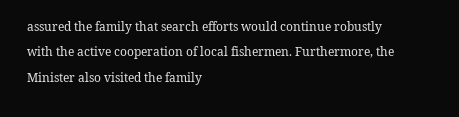assured the family that search efforts would continue robustly with the active cooperation of local fishermen. Furthermore, the Minister also visited the family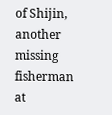of Shijin, another missing fisherman at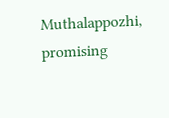Muthalappozhi, promising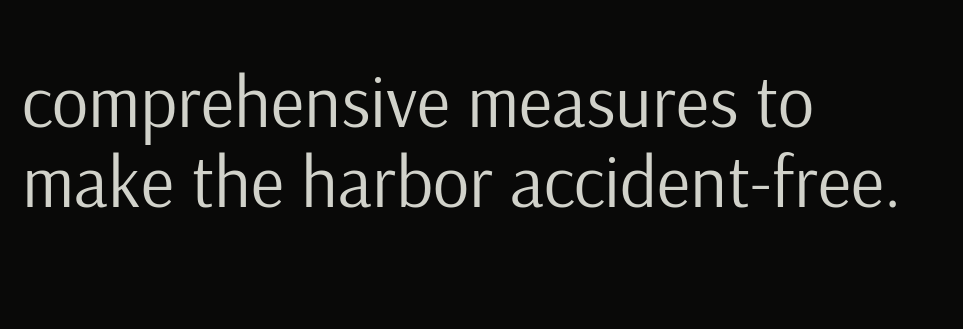comprehensive measures to make the harbor accident-free.